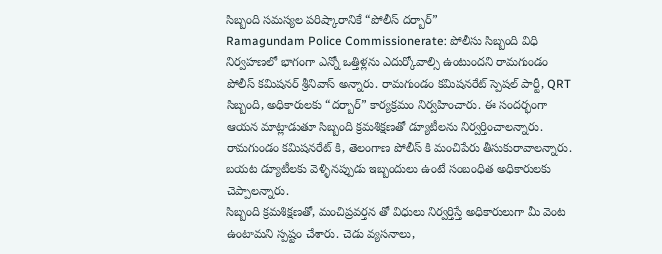సిబ్బంది సమస్యల పరిష్కారానికే “పోలీస్ దర్బార్”
Ramagundam Police Commissionerate: పోలీసు సిబ్బంది విధి నిర్వహణలో భాగంగా ఎన్నో ఒత్తిళ్లను ఎదుర్కోవాల్సి ఉంటుందని రామగుండం పోలీస్ కమిషనర్ శ్రీనివాస్ అన్నారు. రామగుండం కమిషనరేట్ స్పెషల్ పార్టీ, QRT సిబ్బంది, అధికారులకు “దర్బార్” కార్యక్రమం నిర్వహించారు. ఈ సందర్భంగా ఆయన మాట్లాడుతూ సిబ్బంది క్రమశిక్షణతో డ్యూటీలను నిర్వర్తించాలన్నారు. రామగుండం కమిషనరేట్ కి, తెలంగాణ పోలీస్ కి మంచిపేరు తీసుకురావాలన్నారు. బయట డ్యూటీలకు వెళ్ళినప్పుడు ఇబ్బందులు ఉంటే సంబంధిత అధికారులకు చెప్పాలన్నారు.
సిబ్బంది క్రమశిక్షణతో, మంచిప్రవర్తన తో విధులు నిర్వర్తిస్తే అధికారులుగా మీ వెంట ఉంటామని స్పష్టం చేశారు. చెడు వ్యసనాలు,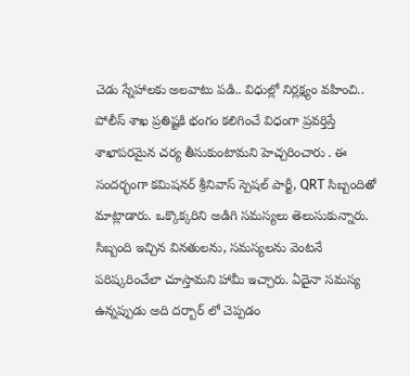చెడు స్నేహాలకు అలవాటు పడి.. విధుల్లో నిర్లక్ష్యం వహించి.. పోలీస్ శాఖ ప్రతిష్టకి భంగం కలిగించే విధంగా ప్రవర్తిస్తే శాఖాపరమైన చర్య తీసుకుంటామని హెచ్చరించారు . ఈ సందర్భంగా కమిషనర్ శ్రీనివాస్ స్పెషల్ పార్టీ, QRT సిబ్బందితో మాట్లాడారు. ఒక్కొక్కరిని అడిగి సమస్యలు తెలుసుకున్నారు. సిబ్బంది ఇచ్చిన వినతులను, సమస్యలను వెంటనే పరిష్కరించేలా చూస్తామని హామీ ఇచ్చారు. ఏదైనా సమస్య ఉన్నప్పుడు అది దర్బార్ లో చెప్పడం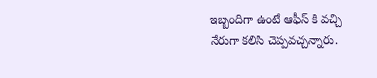ఇబ్బందిగా ఉంటే ఆఫీస్ కి వచ్చి నేరుగా కలిసి చెప్పవచ్చన్నారు.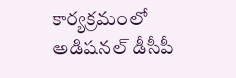కార్యక్రమంలో అడిషనల్ డీసీపీ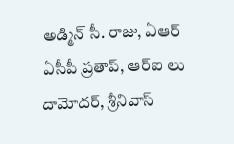అడ్మిన్ సీ. రాజు, ఏఆర్ ఏసీపీ ప్రతాప్, ఆర్ఐ లు దామోదర్, శ్రీనివాస్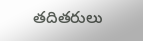తదితరులు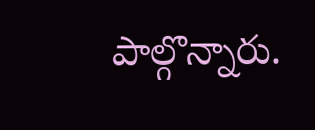పాల్గొన్నారు.